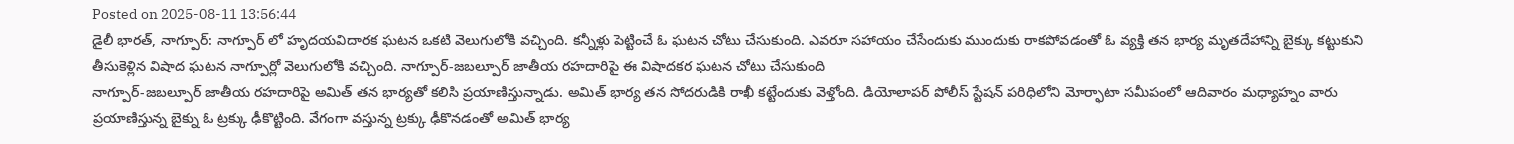Posted on 2025-08-11 13:56:44
డైలీ భారత్, నాగ్పూర్: నాగ్పూర్ లో హృదయవిదారక ఘటన ఒకటి వెలుగులోకి వచ్చింది. కన్నీళ్లు పెట్టించే ఓ ఘటన చోటు చేసుకుంది. ఎవరూ సహాయం చేసేందుకు ముందుకు రాకపోవడంతో ఓ వ్యక్తి తన భార్య మృతదేహాన్ని బైక్కు కట్టుకుని తీసుకెళ్లిన విషాద ఘటన నాగ్పూర్లో వెలుగులోకి వచ్చింది. నాగ్పూర్-జబల్పూర్ జాతీయ రహదారిపై ఈ విషాదకర ఘటన చోటు చేసుకుంది
నాగ్పూర్-జబల్పూర్ జాతీయ రహదారిపై అమిత్ తన భార్యతో కలిసి ప్రయాణిస్తున్నాడు. అమిత్ భార్య తన సోదరుడికి రాఖీ కట్టేందుకు వెళ్తోంది. డియోలాపర్ పోలీస్ స్టేషన్ పరిధిలోని మోర్ఫాటా సమీపంలో ఆదివారం మధ్యాహ్నం వారు ప్రయాణిస్తున్న బైక్ను ఓ ట్రక్కు ఢీకొట్టింది. వేగంగా వస్తున్న ట్రక్కు ఢీకొనడంతో అమిత్ భార్య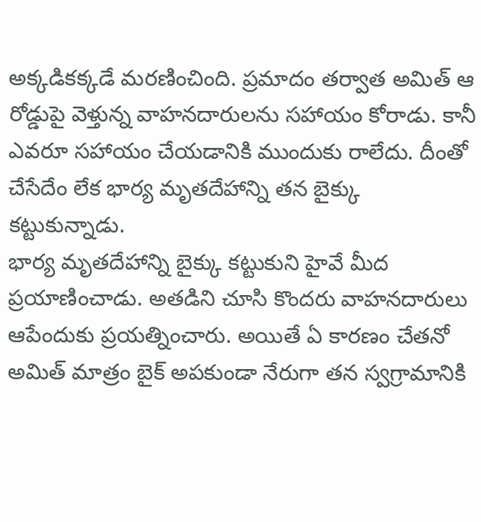అక్కడికక్కడే మరణించింది. ప్రమాదం తర్వాత అమిత్ ఆ రోడ్డుపై వెళ్తున్న వాహనదారులను సహాయం కోరాడు. కానీ ఎవరూ సహాయం చేయడానికి ముందుకు రాలేదు. దీంతో చేసేదేం లేక భార్య మృతదేహాన్ని తన బైక్కు కట్టుకున్నాడు.
భార్య మృతదేహాన్ని బైక్కు కట్టుకుని హైవే మీద ప్రయాణించాడు. అతడిని చూసి కొందరు వాహనదారులు ఆపేందుకు ప్రయత్నించారు. అయితే ఏ కారణం చేతనో అమిత్ మాత్రం బైక్ అపకుండా నేరుగా తన స్వగ్రామానికి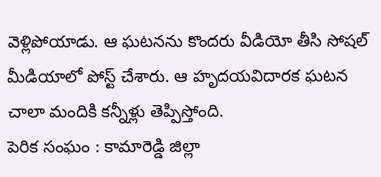వెళ్లిపోయాడు. ఆ ఘటనను కొందరు వీడియో తీసి సోషల్ మీడియాలో పోస్ట్ చేశారు. ఆ హృదయవిదారక ఘటన చాలా మందికి కన్నీళ్లు తెప్పిస్తోంది.
పెరిక సంఘం : కామారెడ్డి జిల్లా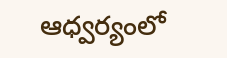ఆధ్వర్యంలో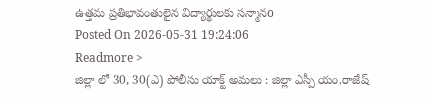ఉత్తమ ప్రతిభావంతులైన విద్యార్థులకు సన్మానo
Posted On 2026-05-31 19:24:06
Readmore >
జిల్లా లో 30, 30(ఎ) పోలీసు యాక్ట్ అమలు : జిల్లా ఎస్పీ యం.రాజేష్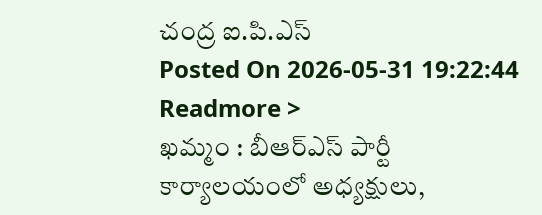చంద్ర ఐ.పి.ఎస్
Posted On 2026-05-31 19:22:44
Readmore >
ఖమ్మం : బీఆర్ఎస్ పార్టీ కార్యాలయంలో అధ్యక్షులు,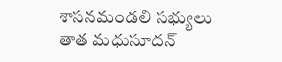శాసనమండలి సభ్యులు తాత మధుసూదన్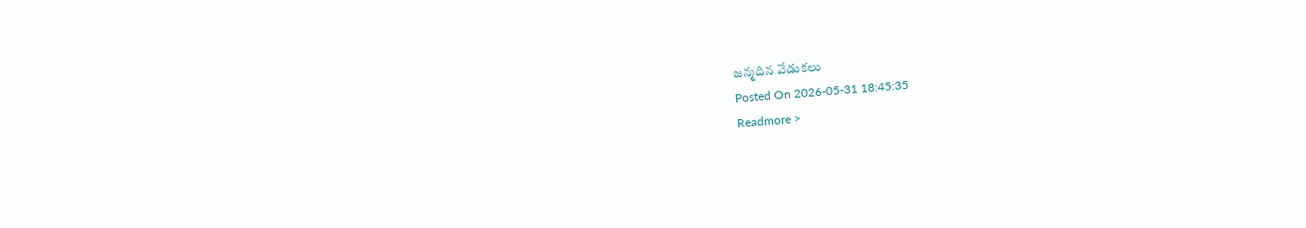జన్మదిన వేడుకలు
Posted On 2026-05-31 18:45:35
Readmore >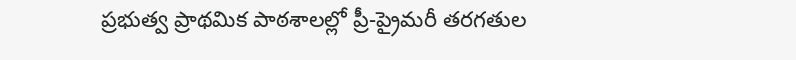ప్రభుత్వ ప్రాథమిక పాఠశాలల్లో ప్రీ-ప్రైమరీ తరగతుల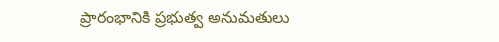ప్రారంభానికి ప్రభుత్వ అనుమతులు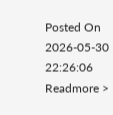Posted On 2026-05-30 22:26:06
Readmore >